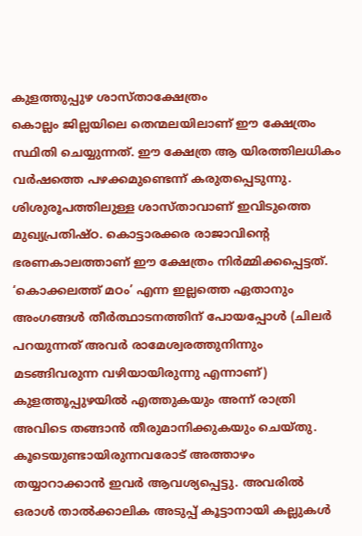കുളത്തുപ്പുഴ ശാസ്താക്ഷേത്രം
കൊല്ലം ജില്ലയിലെ തെന്മലയിലാണ് ഈ ക്ഷേത്രം സ്ഥിതി ചെയ്യുന്നത്. ഈ ക്ഷേത്ര ആ യിരത്തിലധികം വർഷത്തെ പഴക്കമുണ്ടെന്ന് കരുതപ്പെടുന്നു. ശിശുരൂപത്തിലുള്ള ശാസ്താവാണ് ഇവിടുത്തെ മുഖ്യപ്രതിഷ്ഠ. കൊട്ടാരക്കര രാജാവിന്റെ ഭരണകാലത്താണ് ഈ ക്ഷേത്രം നിർമ്മിക്കപ്പെട്ടത്.
‘കൊക്കലത്ത് മഠം’ എന്ന ഇല്ലത്തെ ഏതാനും അംഗങ്ങൾ തീർത്ഥാടനത്തിന് പോയപ്പോൾ (ചിലർ പറയുന്നത് അവർ രാമേശ്വരത്തുനിന്നും മടങ്ങിവരുന്ന വഴിയായിരുന്നു എന്നാണ്) കുളത്തൂപ്പുഴയിൽ എത്തുകയും അന്ന് രാത്രി അവിടെ തങ്ങാൻ തീരുമാനിക്കുകയും ചെയ്തു. കൂടെയുണ്ടായിരുന്നവരോട് അത്താഴം തയ്യാറാക്കാൻ ഇവർ ആവശ്യപ്പെട്ടു. അവരിൽ ഒരാൾ താൽക്കാലിക അടുപ്പ് കൂട്ടാനായി കല്ലുകൾ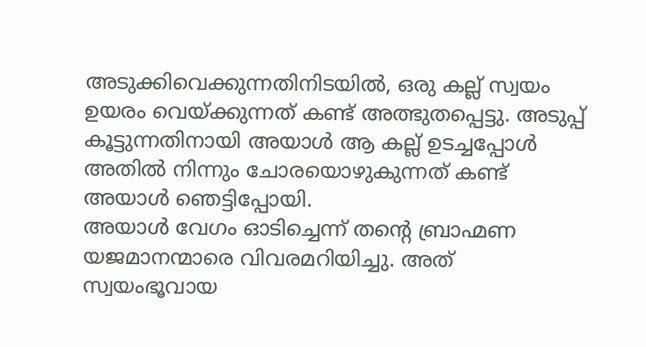അടുക്കിവെക്കുന്നതിനിടയിൽ, ഒരു കല്ല് സ്വയം ഉയരം വെയ്ക്കുന്നത് കണ്ട് അത്ഭുതപ്പെട്ടു. അടുപ്പ് കൂട്ടുന്നതിനായി അയാൾ ആ കല്ല് ഉടച്ചപ്പോൾ അതിൽ നിന്നും ചോരയൊഴുകുന്നത് കണ്ട് അയാൾ ഞെട്ടിപ്പോയി.
അയാൾ വേഗം ഓടിച്ചെന്ന് തന്റെ ബ്രാഹ്മണ യജമാനന്മാരെ വിവരമറിയിച്ചു. അത് സ്വയംഭൂവായ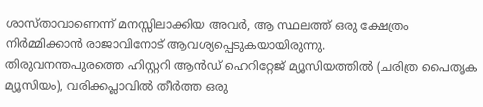ശാസ്താവാണെന്ന് മനസ്സിലാക്കിയ അവർ, ആ സ്ഥലത്ത് ഒരു ക്ഷേത്രം നിർമ്മിക്കാൻ രാജാവിനോട് ആവശ്യപ്പെടുകയായിരുന്നു.
തിരുവനന്തപുരത്തെ ഹിസ്റ്ററി ആൻഡ് ഹെറിറ്റേജ് മ്യൂസിയത്തിൽ (ചരിത്ര പൈതൃക മ്യൂസിയം), വരിക്കപ്ലാവിൽ തീർത്ത ഒരു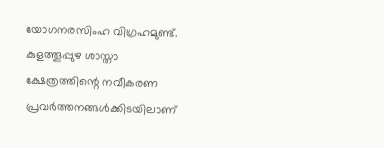യോഗനരസിംഹ വിഗ്രഹമുണ്ട്. കുളത്തൂപ്പുഴ ശാസ്താ ക്ഷേത്രത്തിന്റെ നവീകരണ പ്രവർത്തനങ്ങൾക്കിടയിലാണ്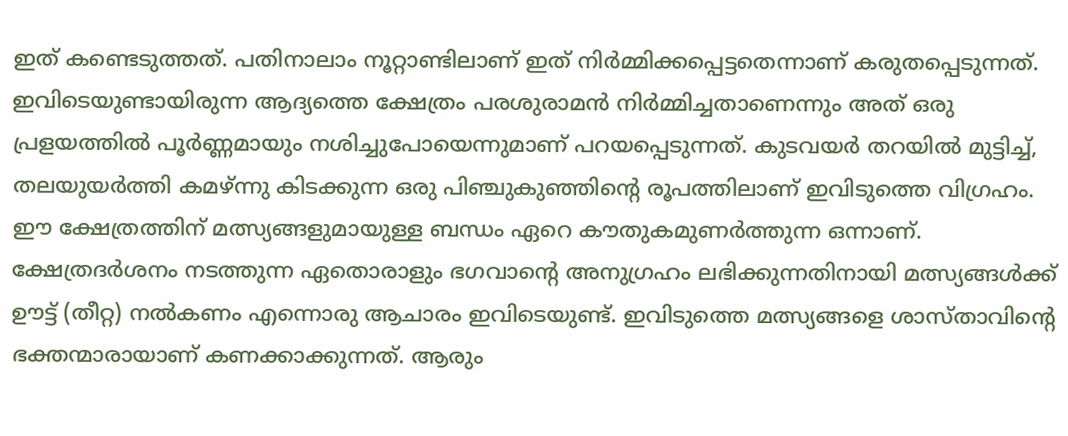ഇത് കണ്ടെടുത്തത്. പതിനാലാം നൂറ്റാണ്ടിലാണ് ഇത് നിർമ്മിക്കപ്പെട്ടതെന്നാണ് കരുതപ്പെടുന്നത്.
ഇവിടെയുണ്ടായിരുന്ന ആദ്യത്തെ ക്ഷേത്രം പരശുരാമൻ നിർമ്മിച്ചതാണെന്നും അത് ഒരു പ്രളയത്തിൽ പൂർണ്ണമായും നശിച്ചുപോയെന്നുമാണ് പറയപ്പെടുന്നത്. കുടവയർ തറയിൽ മുട്ടിച്ച്, തലയുയർത്തി കമഴ്ന്നു കിടക്കുന്ന ഒരു പിഞ്ചുകുഞ്ഞിന്റെ രൂപത്തിലാണ് ഇവിടുത്തെ വിഗ്രഹം.
ഈ ക്ഷേത്രത്തിന് മത്സ്യങ്ങളുമായുള്ള ബന്ധം ഏറെ കൗതുകമുണർത്തുന്ന ഒന്നാണ്. ക്ഷേത്രദർശനം നടത്തുന്ന ഏതൊരാളും ഭഗവാന്റെ അനുഗ്രഹം ലഭിക്കുന്നതിനായി മത്സ്യങ്ങൾക്ക് ഊട്ട് (തീറ്റ) നൽകണം എന്നൊരു ആചാരം ഇവിടെയുണ്ട്. ഇവിടുത്തെ മത്സ്യങ്ങളെ ശാസ്താവിന്റെ ഭക്തന്മാരായാണ് കണക്കാക്കുന്നത്. ആരും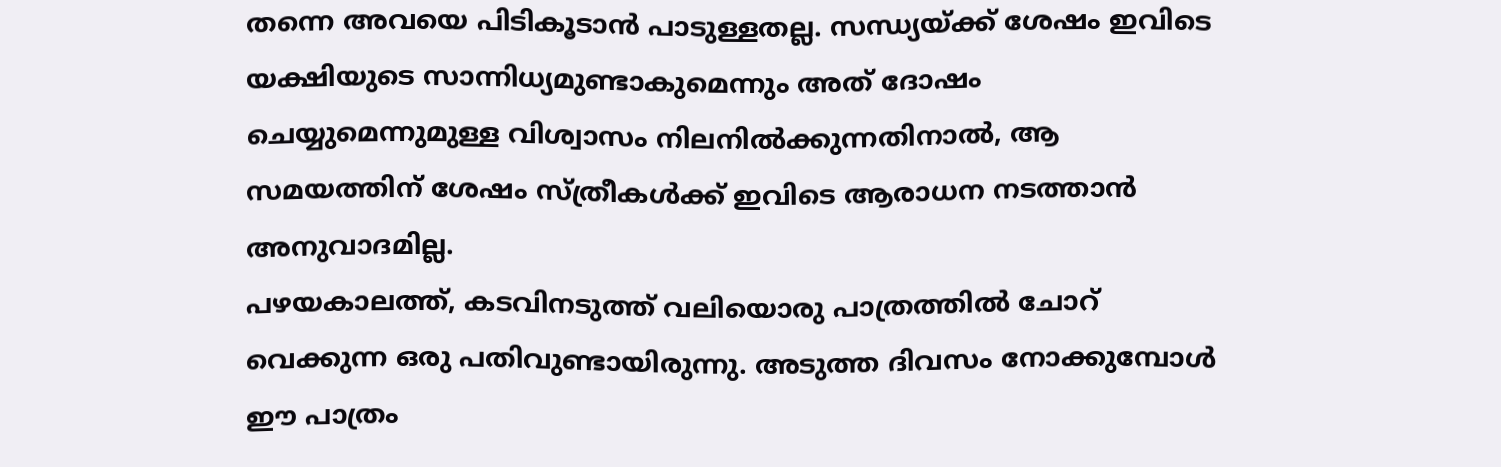തന്നെ അവയെ പിടികൂടാൻ പാടുള്ളതല്ല. സന്ധ്യയ്ക്ക് ശേഷം ഇവിടെ യക്ഷിയുടെ സാന്നിധ്യമുണ്ടാകുമെന്നും അത് ദോഷം ചെയ്യുമെന്നുമുള്ള വിശ്വാസം നിലനിൽക്കുന്നതിനാൽ, ആ സമയത്തിന് ശേഷം സ്ത്രീകൾക്ക് ഇവിടെ ആരാധന നടത്താൻ അനുവാദമില്ല.
പഴയകാലത്ത്, കടവിനടുത്ത് വലിയൊരു പാത്രത്തിൽ ചോറ് വെക്കുന്ന ഒരു പതിവുണ്ടായിരുന്നു. അടുത്ത ദിവസം നോക്കുമ്പോൾ ഈ പാത്രം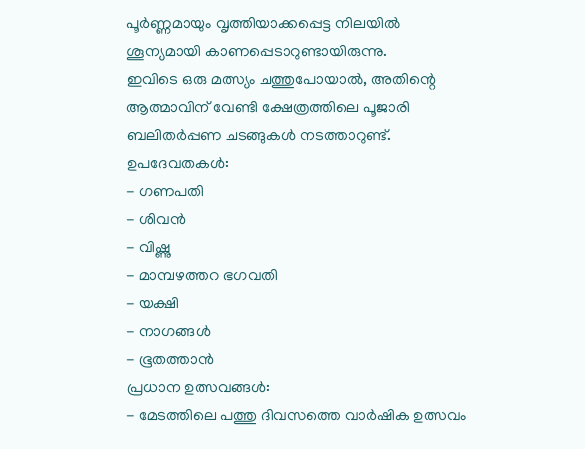പൂർണ്ണമായും വൃത്തിയാക്കപ്പെട്ട നിലയിൽ ശൂന്യമായി കാണപ്പെടാറുണ്ടായിരുന്നു.
ഇവിടെ ഒരു മത്സ്യം ചത്തുപോയാൽ, അതിന്റെ ആത്മാവിന് വേണ്ടി ക്ഷേത്രത്തിലെ പൂജാരി ബലിതർപ്പണ ചടങ്ങുകൾ നടത്താറുണ്ട്.
ഉപദേവതകൾ:
- ഗണപതി
- ശിവൻ
- വിഷ്ണു
- മാമ്പഴത്തറ ഭഗവതി
- യക്ഷി
- നാഗങ്ങൾ
- ഭൂതത്താൻ
പ്രധാന ഉത്സവങ്ങൾ:
- മേടത്തിലെ പത്തു ദിവസത്തെ വാർഷിക ഉത്സവം